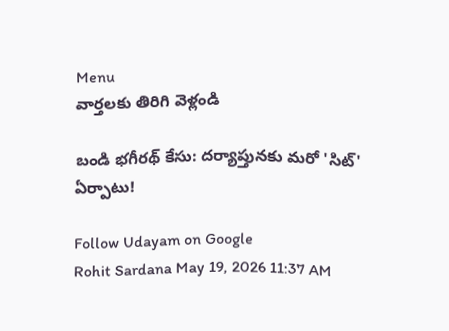Menu
వార్తలకు తిరిగి వెళ్లండి

బండి భగీరథ్‌ కేసు: దర్యాప్తునకు మరో 'సిట్' ఏర్పాటు!

Follow Udayam on Google
Rohit Sardana May 19, 2026 11:37 AM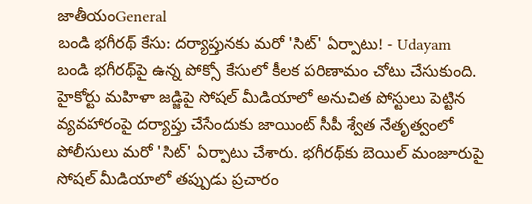జాతీయంGeneral
బండి భగీరథ్‌ కేసు: దర్యాప్తునకు మరో 'సిట్' ఏర్పాటు! - Udayam
బండి భగీరథ్‌పై ఉన్న పోక్సో కేసులో కీలక పరిణామం చోటు చేసుకుంది. హైకోర్టు మహిళా జడ్జిపై సోషల్ మీడియాలో అనుచిత పోస్టులు పెట్టిన వ్యవహారంపై దర్యాప్తు చేసేందుకు జాయింట్ సీపీ శ్వేత నేతృత్వంలో పోలీసులు మరో 'సిట్' ఏర్పాటు చేశారు. భగీరథ్‌కు బెయిల్ మంజూరుపై సోషల్ మీడియాలో తప్పుడు ప్రచారం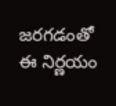జరగడంతో ఈ నిర్ణయం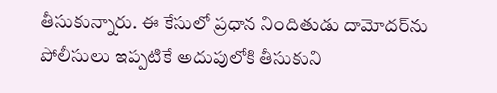తీసుకున్నారు. ఈ కేసులో ప్రధాన నిందితుడు దామోదర్‌ను పోలీసులు ఇప్పటికే అదుపులోకి తీసుకుని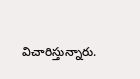విచారిస్తున్నారు.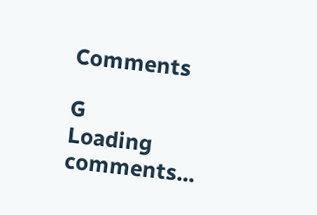Comments

G
Loading comments...